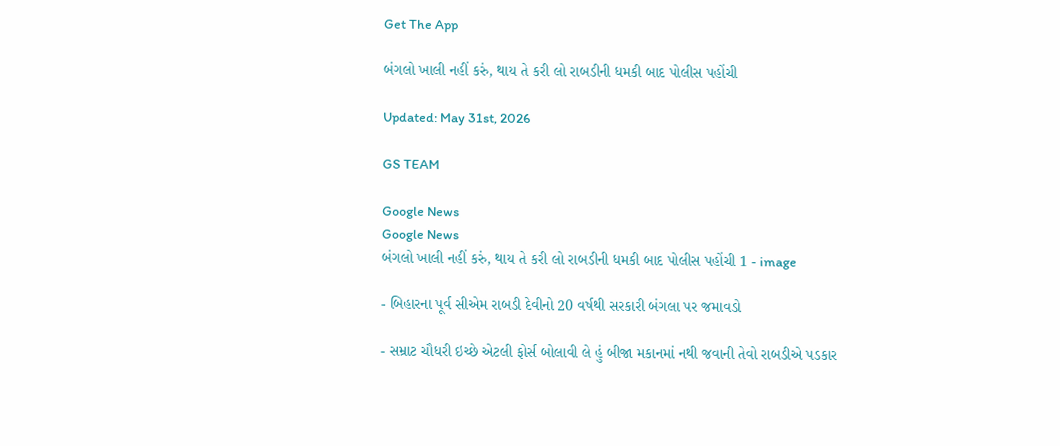Get The App

બંગલો ખાલી નહીં કરું, થાય તે કરી લો રાબડીની ધમકી બાદ પોલીસ પહોંચી

Updated: May 31st, 2026

GS TEAM

Google News
Google News
બંગલો ખાલી નહીં કરું, થાય તે કરી લો રાબડીની ધમકી બાદ પોલીસ પહોંચી 1 - image

- બિહારના પૂર્વ સીએમ રાબડી દેવીનો 20 વર્ષથી સરકારી બંગલા પર જમાવડો

- સમ્રાટ ચૌધરી ઇચ્છે એટલી ફોર્સ બોલાવી લે હું બીજા મકાનમાં નથી જવાની તેવો રાબડીએ પડકાર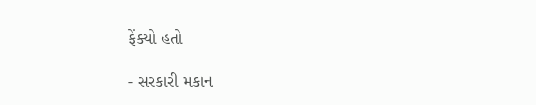ફેંક્યો હતો

- સરકારી મકાન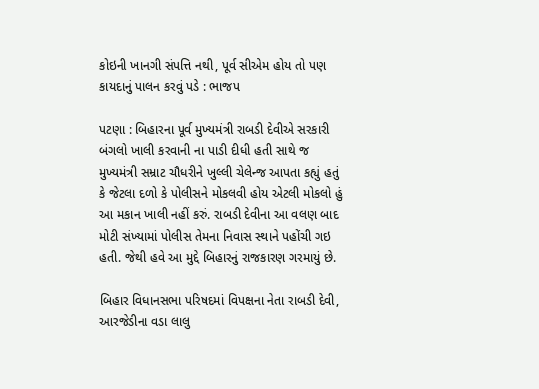કોઇની ખાનગી સંપત્તિ નથી, પૂર્વ સીએમ હોય તો પણ કાયદાનું પાલન કરવું પડે : ભાજપ

પટણા : બિહારના પૂર્વ મુખ્યમંત્રી રાબડી દેવીએ સરકારી બંગલો ખાલી કરવાની ના પાડી દીધી હતી સાથે જ મુખ્યમંત્રી સમ્રાટ ચૌધરીને ખુલ્લી ચેલેન્જ આપતા કહ્યું હતું કે જેટલા દળો કે પોલીસને મોકલવી હોય એટલી મોકલો હું આ મકાન ખાલી નહીં કરું. રાબડી દેવીના આ વલણ બાદ મોટી સંખ્યામાં પોલીસ તેમના નિવાસ સ્થાને પહોંચી ગઇ હતી. જેથી હવે આ મુદ્દે બિહારનું રાજકારણ ગરમાયું છે.

બિહાર વિધાનસભા પરિષદમાં વિપક્ષના નેતા રાબડી દેવી, આરજેડીના વડા લાલુ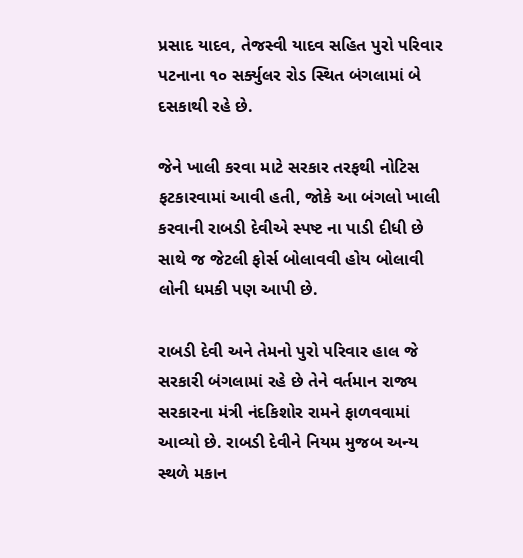પ્રસાદ યાદવ, તેજસ્વી યાદવ સહિત પુરો પરિવાર પટનાના ૧૦ સર્ક્યુલર રોડ સ્થિત બંગલામાં બે દસકાથી રહે છે.

જેને ખાલી કરવા માટે સરકાર તરફથી નોટિસ ફટકારવામાં આવી હતી, જોકે આ બંગલો ખાલી કરવાની રાબડી દેવીએ સ્પષ્ટ ના પાડી દીધી છે સાથે જ જેટલી ફોર્સ બોલાવવી હોય બોલાવી લોની ધમકી પણ આપી છે.

રાબડી દેવી અને તેમનો પુરો પરિવાર હાલ જે સરકારી બંગલામાં રહે છે તેને વર્તમાન રાજ્ય સરકારના મંત્રી નંદકિશોર રામને ફાળવવામાં આવ્યો છે. રાબડી દેવીને નિયમ મુજબ અન્ય સ્થળે મકાન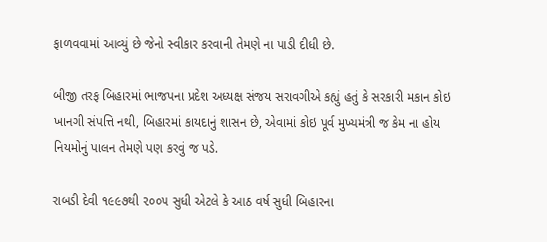ફાળવવામાં આવ્યું છે જેનો સ્વીકાર કરવાની તેમણે ના પાડી દીધી છે.

બીજી તરફ બિહારમાં ભાજપના પ્રદેશ અધ્યક્ષ સંજય સરાવગીએ કહ્યું હતું કે સરકારી મકાન કોઇ ખાનગી સંપત્તિ નથી, બિહારમાં કાયદાનું શાસન છે, એવામાં કોઇ પૂર્વ મુખ્યમંત્રી જ કેમ ના હોય નિયમોનું પાલન તેમણે પણ કરવું જ પડે.

રાબડી દેવી ૧૯૯૭થી ૨૦૦૫ સુધી એટલે કે આઠ વર્ષ સુધી બિહારના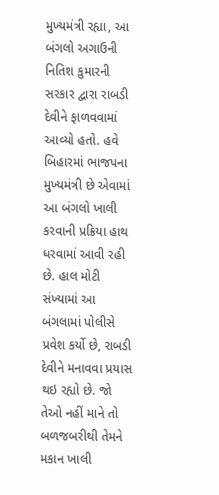મુખ્યમંત્રી રહ્યા, આ બંગલો અગાઉની નિતિશ કુમારની સરકાર દ્વારા રાબડી દેવીને ફાળવવામાં આવ્યો હતો. હવે બિહારમાં ભાજપના મુખ્યમંત્રી છે એવામાં આ બંગલો ખાલી કરવાની પ્રક્રિયા હાથ ધરવામાં આવી રહી છે. હાલ મોટી સંખ્યામાં આ બંગલામાં પોલીસે પ્રવેશ કર્યો છે, રાબડી દેવીને મનાવવા પ્રયાસ થઇ રહ્યો છે. જો તેઓ નહીં માને તો બળજબરીથી તેમને મકાન ખાલી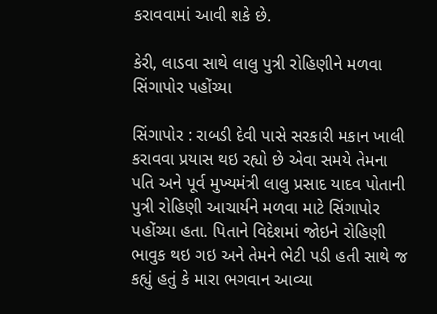કરાવવામાં આવી શકે છે.

કેરી, લાડવા સાથે લાલુ પુત્રી રોહિણીને મળવા સિંગાપોર પહોંચ્યા

સિંગાપોર : રાબડી દેવી પાસે સરકારી મકાન ખાલી કરાવવા પ્રયાસ થઇ રહ્યો છે એવા સમયે તેમના પતિ અને પૂર્વ મુખ્યમંત્રી લાલુ પ્રસાદ યાદવ પોતાની પુત્રી રોહિણી આચાર્યને મળવા માટે સિંગાપોર પહોંચ્યા હતા. પિતાને વિદેશમાં જોઇને રોહિણી ભાવુક થઇ ગઇ અને તેમને ભેટી પડી હતી સાથે જ કહ્યું હતું કે મારા ભગવાન આવ્યા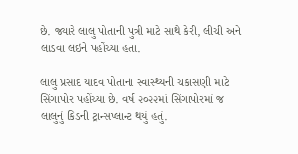છે. જ્યારે લાલુ પોતાની પુત્રી માટે સાથે કેરી, લીચી અને લાડવા લઇને પહોંચ્યા હતા.

લાલુ પ્રસાદ યાદવ પોતાના સ્વાસ્થ્યની ચકાસણી માટે સિંગાપોર પહોંચ્યા છે. વર્ષ ૨૦૨૨માં સિંગાપોરમાં જ લાલુનું કિડની ટ્રાન્સપ્લાન્ટ થયું હતું.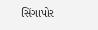સિંગાપોર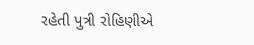રહેતી પુત્રી રોહિણીએ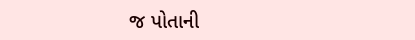જ પોતાની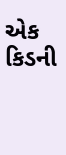એક કિડની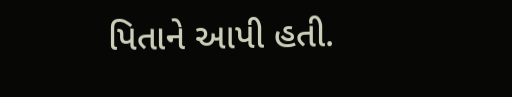પિતાને આપી હતી.